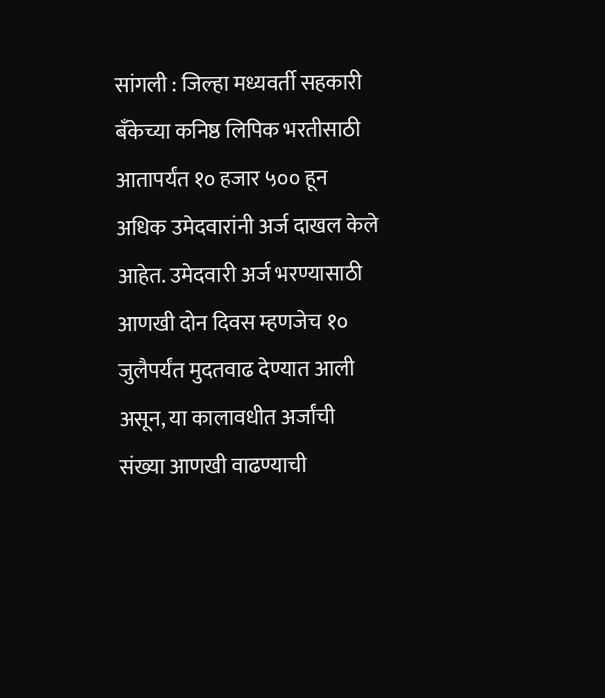सांगली : जिल्हा मध्यवर्ती सहकारी बँकेच्या कनिष्ठ लिपिक भरतीसाठी आतापर्यंत १० हजार ५०० हून अधिक उमेदवारांनी अर्ज दाखल केले आहेत. उमेदवारी अर्ज भरण्यासाठी आणखी दोन दिवस म्हणजेच १० जुलैपर्यंत मुदतवाढ देण्यात आली असून, या कालावधीत अर्जांची संख्या आणखी वाढण्याची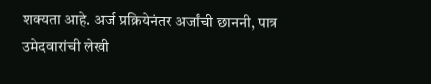शक्यता आहे. अर्ज प्रक्रियेनंतर अर्जांची छाननी, पात्र उमेदवारांची लेखी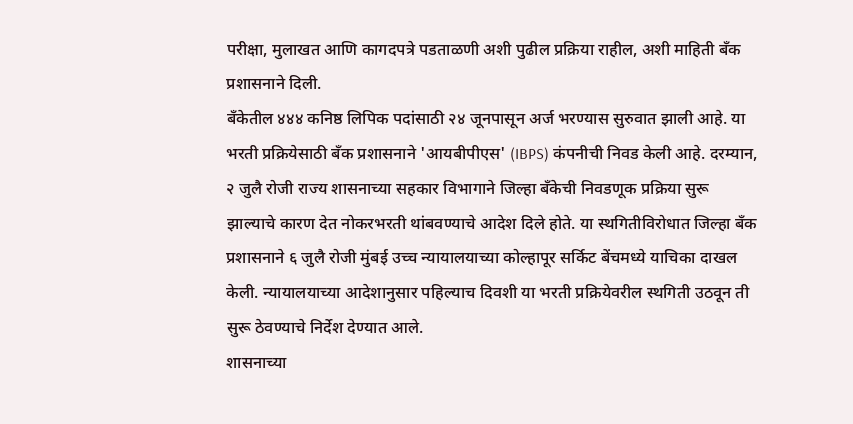परीक्षा, मुलाखत आणि कागदपत्रे पडताळणी अशी पुढील प्रक्रिया राहील, अशी माहिती बँक प्रशासनाने दिली.
बँकेतील ४४४ कनिष्ठ लिपिक पदांसाठी २४ जूनपासून अर्ज भरण्यास सुरुवात झाली आहे. या भरती प्रक्रियेसाठी बँक प्रशासनाने 'आयबीपीएस' (IBPS) कंपनीची निवड केली आहे. दरम्यान, २ जुलै रोजी राज्य शासनाच्या सहकार विभागाने जिल्हा बँकेची निवडणूक प्रक्रिया सुरू झाल्याचे कारण देत नोकरभरती थांबवण्याचे आदेश दिले होते. या स्थगितीविरोधात जिल्हा बँक प्रशासनाने ६ जुलै रोजी मुंबई उच्च न्यायालयाच्या कोल्हापूर सर्किट बेंचमध्ये याचिका दाखल केली. न्यायालयाच्या आदेशानुसार पहिल्याच दिवशी या भरती प्रक्रियेवरील स्थगिती उठवून ती सुरू ठेवण्याचे निर्देश देण्यात आले.
शासनाच्या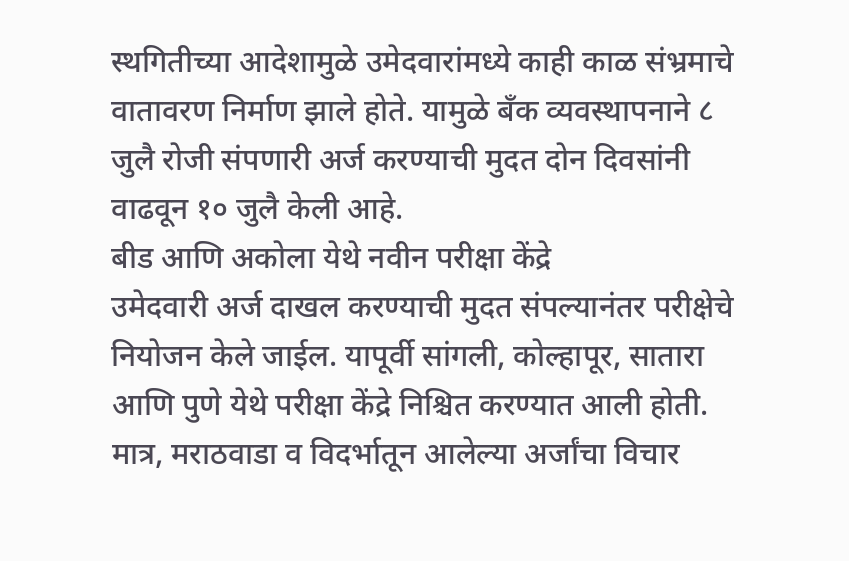स्थगितीच्या आदेशामुळे उमेदवारांमध्ये काही काळ संभ्रमाचे वातावरण निर्माण झाले होते. यामुळे बँक व्यवस्थापनाने ८ जुलै रोजी संपणारी अर्ज करण्याची मुदत दोन दिवसांनी वाढवून १० जुलै केली आहे.
बीड आणि अकोला येथे नवीन परीक्षा केंद्रे
उमेदवारी अर्ज दाखल करण्याची मुदत संपल्यानंतर परीक्षेचे नियोजन केले जाईल. यापूर्वी सांगली, कोल्हापूर, सातारा आणि पुणे येथे परीक्षा केंद्रे निश्चित करण्यात आली होती. मात्र, मराठवाडा व विदर्भातून आलेल्या अर्जांचा विचार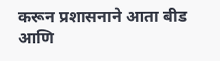करून प्रशासनाने आता बीड आणि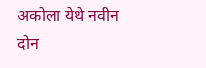अकोला येथे नवीन दोन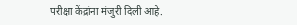परीक्षा केंद्रांना मंजुरी दिली आहे.